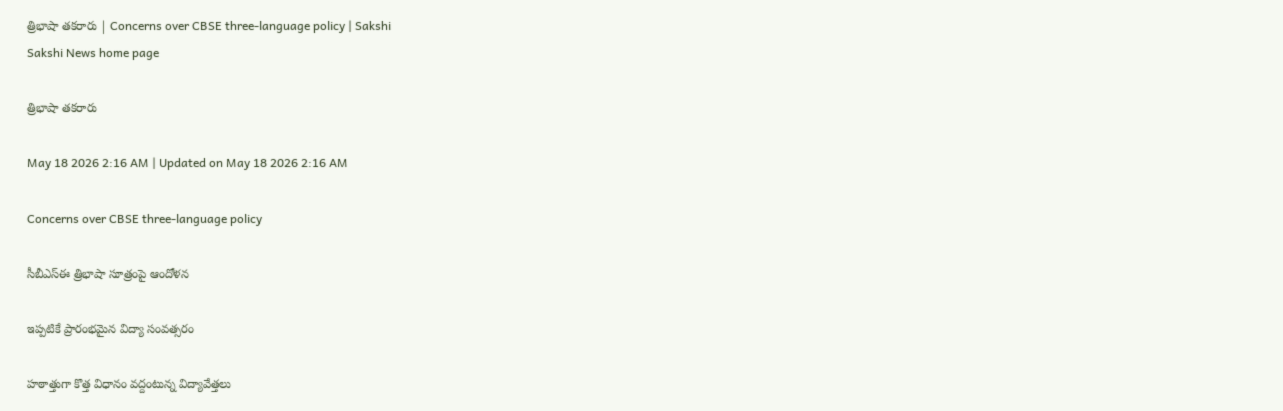త్రిభాషా తకరారు | Concerns over CBSE three-language policy | Sakshi
Sakshi News home page

త్రిభాషా తకరారు

May 18 2026 2:16 AM | Updated on May 18 2026 2:16 AM

Concerns over CBSE three-language policy

సీబీఎస్‌ఈ త్రిభాషా సూత్రంపై ఆందోళన

ఇప్పటికే ప్రారంభమైన విద్యా సంవత్సరం

హఠాత్తుగా కొత్త విధానం వద్దంటున్న విద్యావేత్తలు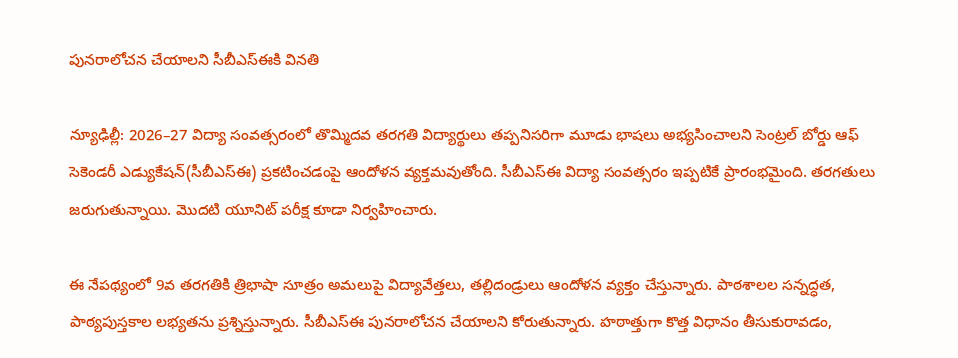పునరాలోచన చేయాలని సీబీఎస్‌ఈకి వినతి

న్యూఢిల్లీ: 2026–27 విద్యా సంవత్సరంలో తొమ్మిదవ తరగతి విద్యార్థులు తప్పనిసరిగా మూడు భాషలు అభ్యసించాలని సెంట్రల్‌ బోర్డు ఆఫ్‌ సెకెండరీ ఎడ్యుకేషన్‌(సీబీఎస్‌ఈ) ప్రకటించడంపై ఆందోళన వ్యక్తమవుతోంది. సీబీఎస్‌ఈ విద్యా సంవత్సరం ఇప్పటికే ప్రారంభమైంది. తరగతులు జరుగుతున్నాయి. మొదటి యూనిట్‌ పరీక్ష కూడా నిర్వహించారు.

ఈ నేపథ్యంలో 9వ తరగతికి త్రిభాషా సూత్రం అమలుపై విద్యావేత్తలు, తల్లిదండ్రులు ఆందోళన వ్యక్తం చేస్తున్నారు. పాఠశాలల సన్నద్ధత, పాఠ్యపుస్తకాల లభ్యతను ప్రశ్నిస్తున్నారు. సీబీఎస్‌ఈ పునరాలోచన చేయాలని కోరుతున్నారు. హఠాత్తుగా కొత్త విధానం తీసుకురావడం,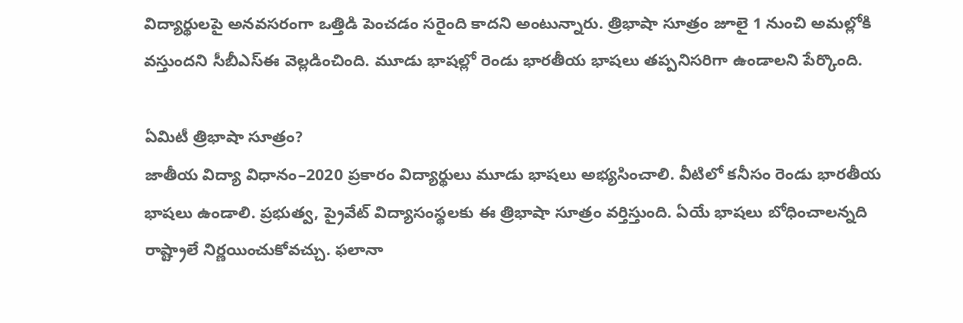విద్యార్థులపై అనవసరంగా ఒత్తిడి పెంచడం సరైంది కాదని అంటున్నారు. త్రిభాషా సూత్రం జూలై 1 నుంచి అమల్లోకి వస్తుందని సీబీఎస్‌ఈ వెల్లడించింది. మూడు భాషల్లో రెండు భారతీయ భాషలు తప్పనిసరిగా ఉండాలని పేర్కొంది.

ఏమిటీ త్రిభాషా సూత్రం?
జాతీయ విద్యా విధానం–2020 ప్రకారం విద్యార్థులు మూడు భాషలు అభ్యసించాలి. వీటిలో కనీసం రెండు భారతీయ భాషలు ఉండాలి. ప్రభుత్వ, ప్రైవేట్‌ విద్యాసంస్థలకు ఈ త్రిభాషా సూత్రం వర్తిస్తుంది. ఏయే భాషలు బోధించాలన్నది రాష్ట్రాలే నిర్ణయించుకోవచ్చు. ఫలానా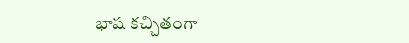భాష కచ్చితంగా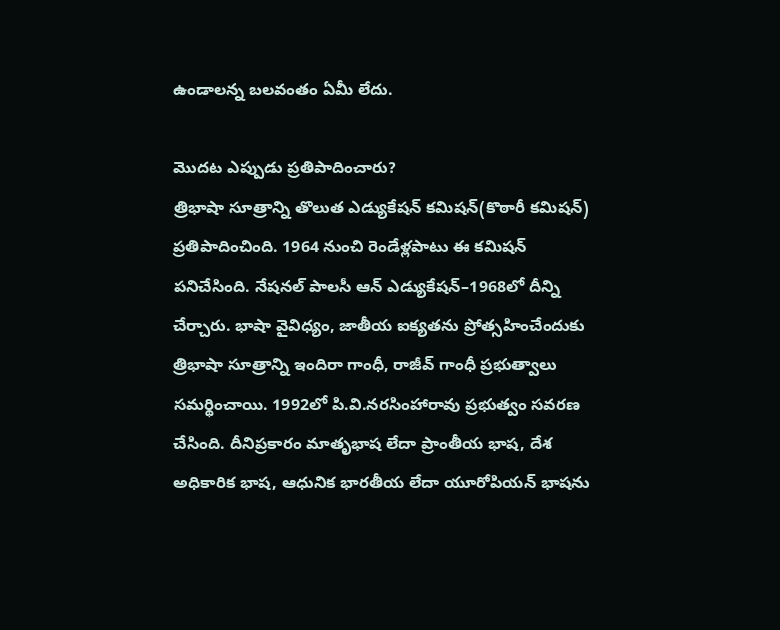ఉండాలన్న బలవంతం ఏమీ లేదు.

మొదట ఎప్పుడు ప్రతిపాదించారు?
త్రిభాషా సూత్రాన్ని తొలుత ఎడ్యుకేషన్‌ కమిషన్‌(కొఠారీ కమిషన్‌) ప్రతిపాదించింది. 1964 నుంచి రెండేళ్లపాటు ఈ కమిషన్‌ పనిచేసింది. నేషనల్‌ పాలసీ ఆన్‌ ఎడ్యుకేషన్‌–1968లో దీన్ని చేర్చారు. భాషా వైవిధ్యం, జాతీయ ఐక్యతను ప్రోత్సహించేందుకు త్రిభాషా సూత్రాన్ని ఇందిరా గాంధీ, రాజీవ్‌ గాంధీ ప్రభుత్వాలు సమర్థించాయి. 1992లో పి.వి.నరసింహారావు ప్రభుత్వం సవరణ చేసింది. దీనిప్రకారం మాతృభాష లేదా ప్రాంతీయ భాష, దేశ అధికారిక భాష, ఆధునిక భారతీయ లేదా యూరోపియన్‌ భాషను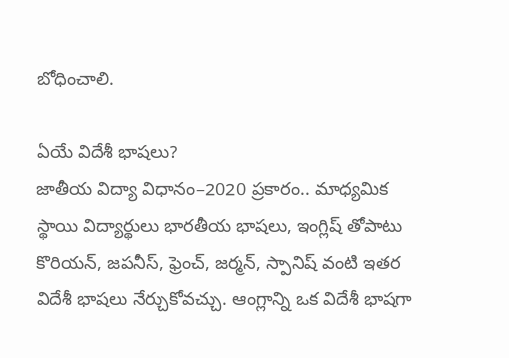బోధించాలి.

ఏయే విదేశీ భాషలు?
జాతీయ విద్యా విధానం–2020 ప్రకారం.. మాధ్యమిక స్థాయి విద్యార్థులు భారతీయ భాషలు, ఇంగ్లిష్ తోపాటు కొరియన్, జపనీస్, ఫ్రెంచ్, జర్మన్, స్పానిష్‌ వంటి ఇతర విదేశీ భాషలు నేర్చుకోవచ్చు. ఆంగ్లాన్ని ఒక విదేశీ భాషగా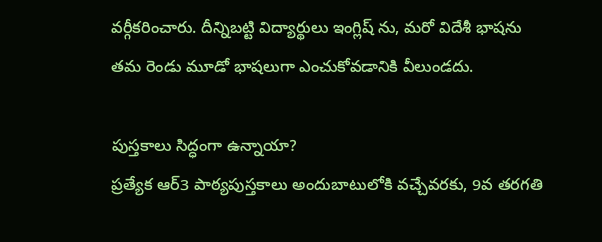వర్గీకరించారు. దీన్నిబట్టి విద్యార్థులు ఇంగ్లిష్ ను, మరో విదేశీ భాషను తమ రెండు మూడో భాషలుగా ఎంచుకోవడానికి వీలుండదు.

పుస్తకాలు సిద్ధంగా ఉన్నాయా?
ప్రత్యేక ఆర్‌3 పాఠ్యపుస్తకాలు అందుబాటులోకి వచ్చేవరకు, 9వ తరగతి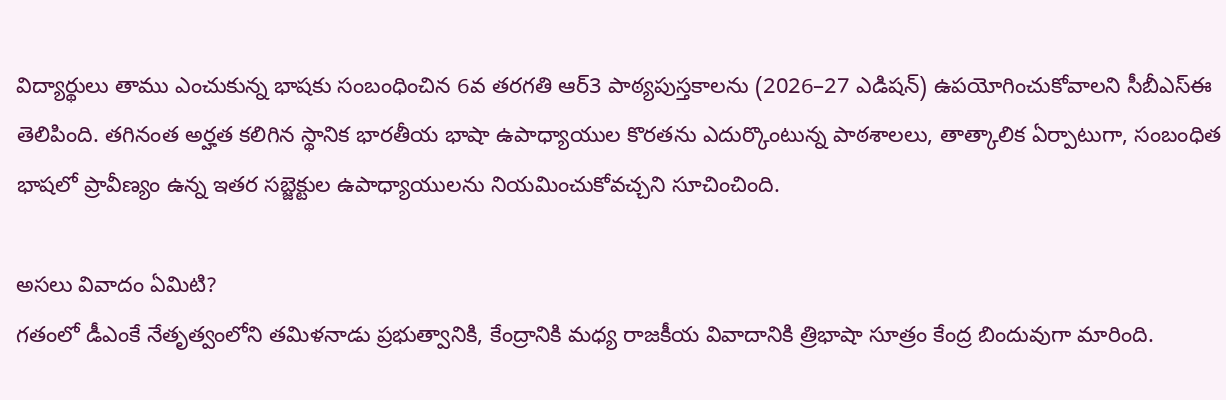విద్యార్థులు తాము ఎంచుకున్న భాషకు సంబంధించిన 6వ తరగతి ఆర్‌3 పాఠ్యపుస్తకాలను (2026–27 ఎడిషన్‌) ఉపయోగించుకోవాలని సీబీఎస్‌ఈ తెలిపింది. తగినంత అర్హత కలిగిన స్థానిక భారతీయ భాషా ఉపాధ్యాయుల కొరతను ఎదుర్కొంటున్న పాఠశాలలు, తాత్కాలిక ఏర్పాటుగా, సంబంధిత భాషలో ప్రావీణ్యం ఉన్న ఇతర సబ్జెక్టుల ఉపాధ్యాయులను నియమించుకోవచ్చని సూచించింది.

అసలు వివాదం ఏమిటి?
గతంలో డీఎంకే నేతృత్వంలోని తమిళనాడు ప్రభుత్వానికి, కేంద్రానికి మధ్య రాజకీయ వివాదానికి త్రిభాషా సూత్రం కేంద్ర బిందువుగా మారింది.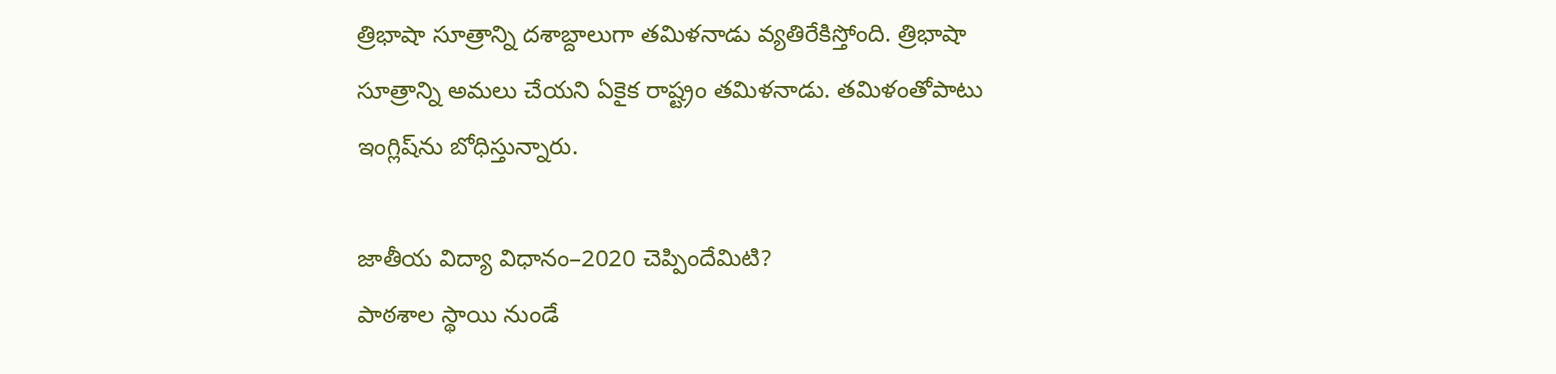త్రిభాషా సూత్రాన్ని దశాబ్దాలుగా తమిళనాడు వ్యతిరేకిస్తోంది. త్రిభాషా సూత్రాన్ని అమలు చేయని ఏకైక రాష్ట్రం తమిళనాడు. తమిళంతోపాటు ఇంగ్లిష్‌ను బోధిస్తున్నారు.

జాతీయ విద్యా విధానం–2020 చెప్పిందేమిటి?
పాఠశాల స్థాయి నుండే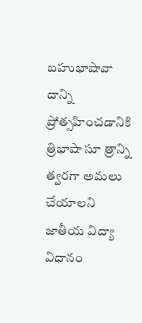బహుభాషావా దాన్ని ప్రోత్సహించడానికి త్రిభాషా సూ త్రాన్ని త్వరగా అమలు చేయాలని జాతీయ విద్యా విధానం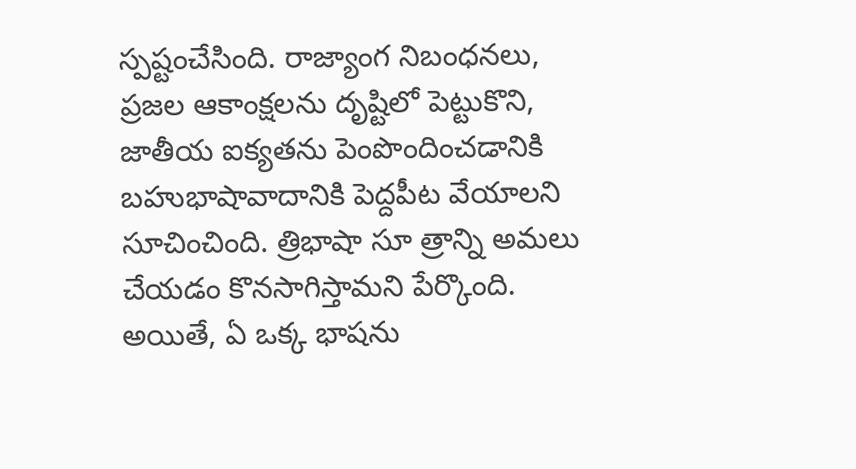స్పష్టంచేసింది. రాజ్యాంగ నిబంధనలు, ప్రజల ఆకాంక్షలను దృష్టిలో పెట్టుకొని, జాతీయ ఐక్యతను పెంపొందించడానికి బహుభాషావాదానికి పెద్దపీట వేయాలని సూచించింది. త్రిభాషా సూ త్రాన్ని అమలు చేయడం కొనసాగిస్తామని పేర్కొంది. అయితే, ఏ ఒక్క భాషను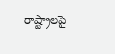రాష్ట్రాలపై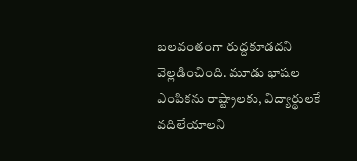బలవంతంగా రుద్దకూడదని వెల్లడించింది. మూడు భాషల ఎంపికను రాష్ట్రాలకు, విద్యార్థులకే వదిలేయాలని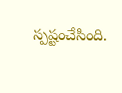స్పష్టంచేసింది.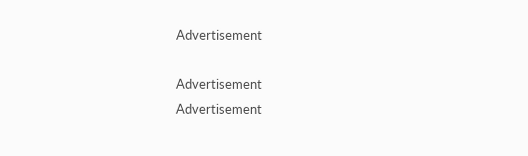Advertisement

Advertisement
Advertisement